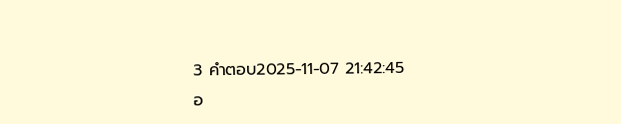3 คำตอบ2025-11-07 21:42:45
อ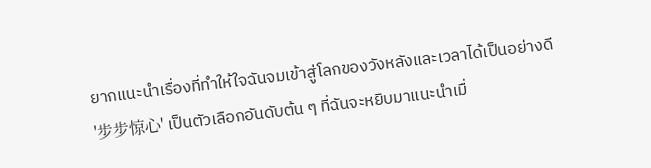ยากแนะนำเรื่องที่ทำให้ใจฉันจมเข้าสู่โลกของวังหลังและเวลาได้เป็นอย่างดี
'步步惊心' เป็นตัวเลือกอันดับต้น ๆ ที่ฉันจะหยิบมาแนะนำเมื่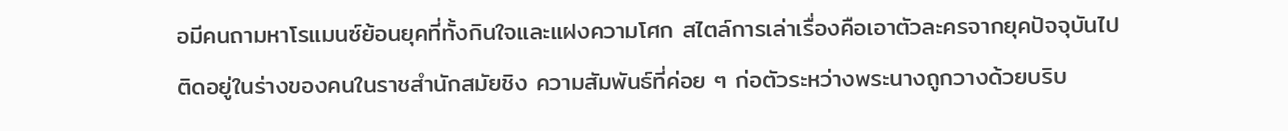อมีคนถามหาโรแมนซ์ย้อนยุคที่ทั้งกินใจและแฝงความโศก สไตล์การเล่าเรื่องคือเอาตัวละครจากยุคปัจจุบันไปติดอยู่ในร่างของคนในราชสำนักสมัยชิง ความสัมพันธ์ที่ค่อย ๆ ก่อตัวระหว่างพระนางถูกวางด้วยบริบ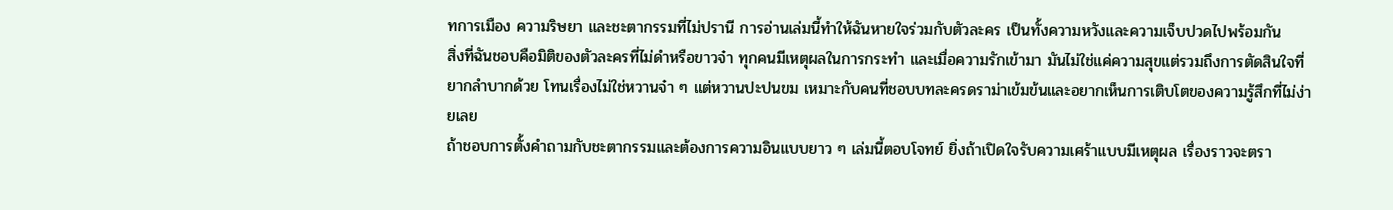ทการเมือง ความริษยา และชะตากรรมที่ไม่ปรานี การอ่านเล่มนี้ทำให้ฉันหายใจร่วมกับตัวละคร เป็นทั้งความหวังและความเจ็บปวดไปพร้อมกัน
สิ่งที่ฉันชอบคือมิติของตัวละครที่ไม่ดำหรือขาวจ๋า ทุกคนมีเหตุผลในการกระทำ และเมื่อความรักเข้ามา มันไม่ใช่แค่ความสุขแต่รวมถึงการตัดสินใจที่ยากลำบากด้วย โทนเรื่องไม่ใช่หวานจ๋า ๆ แต่หวานปะปนขม เหมาะกับคนที่ชอบบทละครดราม่าเข้มข้นและอยากเห็นการเติบโตของความรู้สึกที่ไม่ง่ายเลย
ถ้าชอบการตั้งคำถามกับชะตากรรมและต้องการความอินแบบยาว ๆ เล่มนี้ตอบโจทย์ ยิ่งถ้าเปิดใจรับความเศร้าแบบมีเหตุผล เรื่องราวจะตรา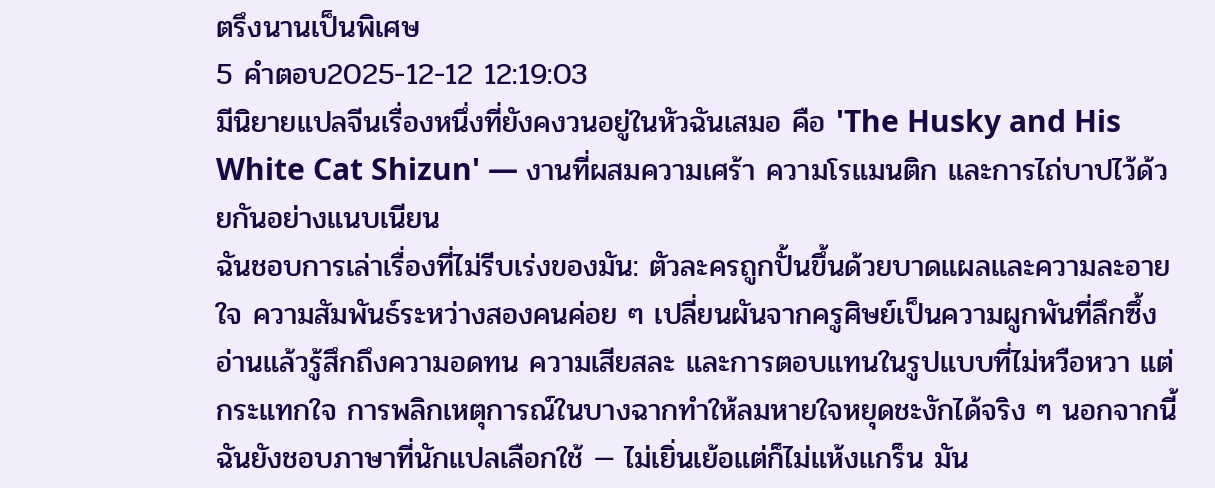ตรึงนานเป็นพิเศษ
5 คำตอบ2025-12-12 12:19:03
มีนิยายแปลจีนเรื่องหนึ่งที่ยังคงวนอยู่ในหัวฉันเสมอ คือ 'The Husky and His White Cat Shizun' — งานที่ผสมความเศร้า ความโรแมนติก และการไถ่บาปไว้ด้วยกันอย่างแนบเนียน
ฉันชอบการเล่าเรื่องที่ไม่รีบเร่งของมัน: ตัวละครถูกปั้นขึ้นด้วยบาดแผลและความละอายใจ ความสัมพันธ์ระหว่างสองคนค่อย ๆ เปลี่ยนผันจากครูศิษย์เป็นความผูกพันที่ลึกซึ้ง อ่านแล้วรู้สึกถึงความอดทน ความเสียสละ และการตอบแทนในรูปแบบที่ไม่หวือหวา แต่กระแทกใจ การพลิกเหตุการณ์ในบางฉากทำให้ลมหายใจหยุดชะงักได้จริง ๆ นอกจากนี้ฉันยังชอบภาษาที่นักแปลเลือกใช้ — ไม่เยิ่นเย้อแต่ก็ไม่แห้งแกร็น มัน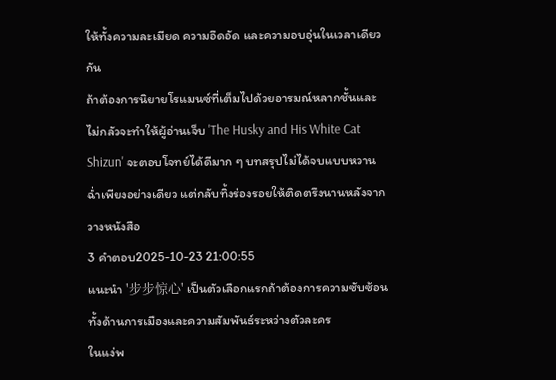ให้ทั้งความละเมียด ความอึดอัด และความอบอุ่นในเวลาเดียวกัน
ถ้าต้องการนิยายโรแมนซ์ที่เต็มไปด้วยอารมณ์หลากชั้นและไม่กลัวจะทำให้ผู้อ่านเจ็บ 'The Husky and His White Cat Shizun' จะตอบโจทย์ได้ดีมาก ๆ บทสรุปไม่ได้จบแบบหวานฉ่ำเพียงอย่างเดียว แต่กลับทิ้งร่องรอยให้ติดตรึงนานหลังจากวางหนังสือ
3 คำตอบ2025-10-23 21:00:55
แนะนำ '步步惊心' เป็นตัวเลือกแรกถ้าต้องการความซับซ้อนทั้งด้านการเมืองและความสัมพันธ์ระหว่างตัวละคร
ในแง่พ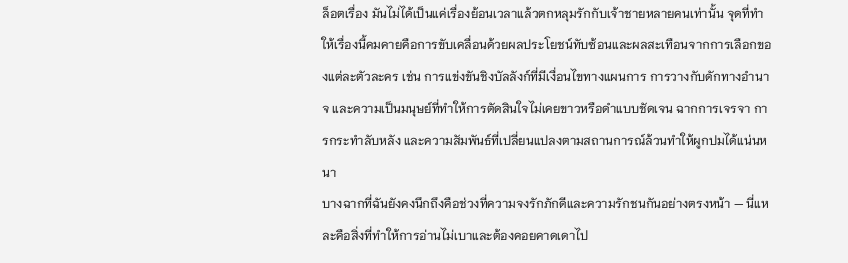ล็อตเรื่อง มันไม่ได้เป็นแค่เรื่องย้อนเวลาแล้วตกหลุมรักกับเจ้าชายหลายคนเท่านั้น จุดที่ทำให้เรื่องนี้คมคายคือการขับเคลื่อนด้วยผลประโยชน์ทับซ้อนและผลสะเทือนจากการเลือกของแต่ละตัวละคร เช่น การแข่งขันชิงบัลลังก์ที่มีเงื่อนไขทางแผนการ การวางกับดักทางอำนาจ และความเป็นมนุษย์ที่ทำให้การตัดสินใจไม่เคยขาวหรือดำแบบชัดเจน ฉากการเจรจา การกระทำลับหลัง และความสัมพันธ์ที่เปลี่ยนแปลงตามสถานการณ์ล้วนทำให้ผูกปมได้แน่นหนา
บางฉากที่ฉันยังคงนึกถึงคือช่วงที่ความจงรักภักดีและความรักชนกันอย่างตรงหน้า — นี่แหละคือสิ่งที่ทำให้การอ่านไม่เบาและต้องคอยคาดเดาไป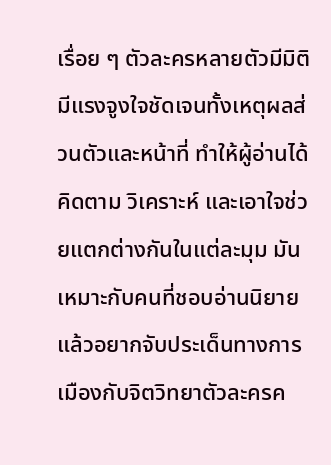เรื่อย ๆ ตัวละครหลายตัวมีมิติ มีแรงจูงใจชัดเจนทั้งเหตุผลส่วนตัวและหน้าที่ ทำให้ผู้อ่านได้คิดตาม วิเคราะห์ และเอาใจช่วยแตกต่างกันในแต่ละมุม มันเหมาะกับคนที่ชอบอ่านนิยายแล้วอยากจับประเด็นทางการเมืองกับจิตวิทยาตัวละครค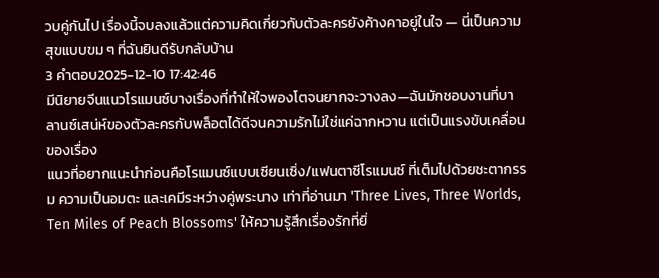วบคู่กันไป เรื่องนี้จบลงแล้วแต่ความคิดเกี่ยวกับตัวละครยังค้างคาอยู่ในใจ — นี่เป็นความสุขแบบขม ๆ ที่ฉันยินดีรับกลับบ้าน
3 คำตอบ2025-12-10 17:42:46
มีนิยายจีนแนวโรแมนซ์บางเรื่องที่ทำให้ใจพองโตจนยากจะวางลง—ฉันมักชอบงานที่บาลานซ์เสน่ห์ของตัวละครกับพล็อตได้ดีจนความรักไม่ใช่แค่ฉากหวาน แต่เป็นแรงขับเคลื่อนของเรื่อง
แนวที่อยากแนะนำก่อนคือโรแมนซ์แบบเซียนเซิ่ง/แฟนตาซีโรแมนซ์ ที่เต็มไปด้วยชะตากรรม ความเป็นอมตะ และเคมีระหว่างคู่พระนาง เท่าที่อ่านมา 'Three Lives, Three Worlds, Ten Miles of Peach Blossoms' ให้ความรู้สึกเรื่องรักที่ยิ่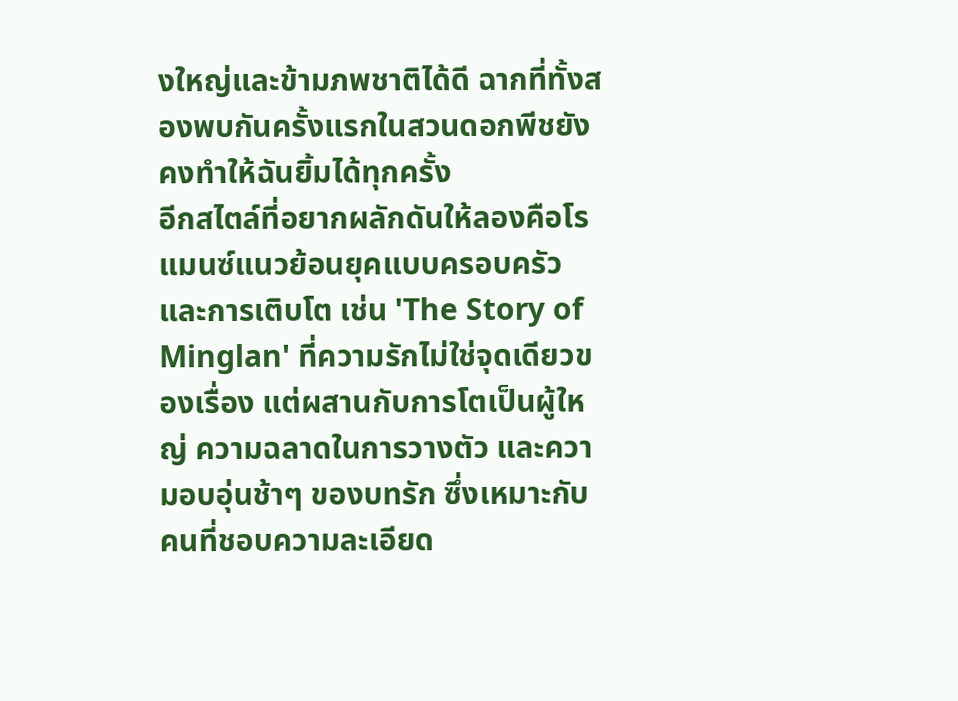งใหญ่และข้ามภพชาติได้ดี ฉากที่ทั้งสองพบกันครั้งแรกในสวนดอกพีชยังคงทำให้ฉันยิ้มได้ทุกครั้ง
อีกสไตล์ที่อยากผลักดันให้ลองคือโรแมนซ์แนวย้อนยุคแบบครอบครัวและการเติบโต เช่น 'The Story of Minglan' ที่ความรักไม่ใช่จุดเดียวของเรื่อง แต่ผสานกับการโตเป็นผู้ใหญ่ ความฉลาดในการวางตัว และความอบอุ่นช้าๆ ของบทรัก ซึ่งเหมาะกับคนที่ชอบความละเอียด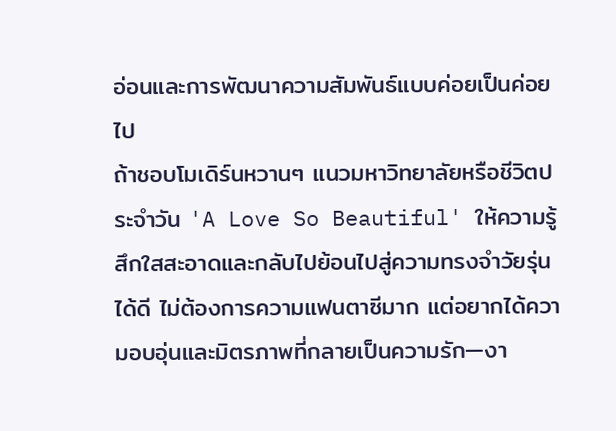อ่อนและการพัฒนาความสัมพันธ์แบบค่อยเป็นค่อยไป
ถ้าชอบโมเดิร์นหวานๆ แนวมหาวิทยาลัยหรือชีวิตประจำวัน 'A Love So Beautiful' ให้ความรู้สึกใสสะอาดและกลับไปย้อนไปสู่ความทรงจำวัยรุ่นได้ดี ไม่ต้องการความแฟนตาซีมาก แต่อยากได้ความอบอุ่นและมิตรภาพที่กลายเป็นความรัก—งา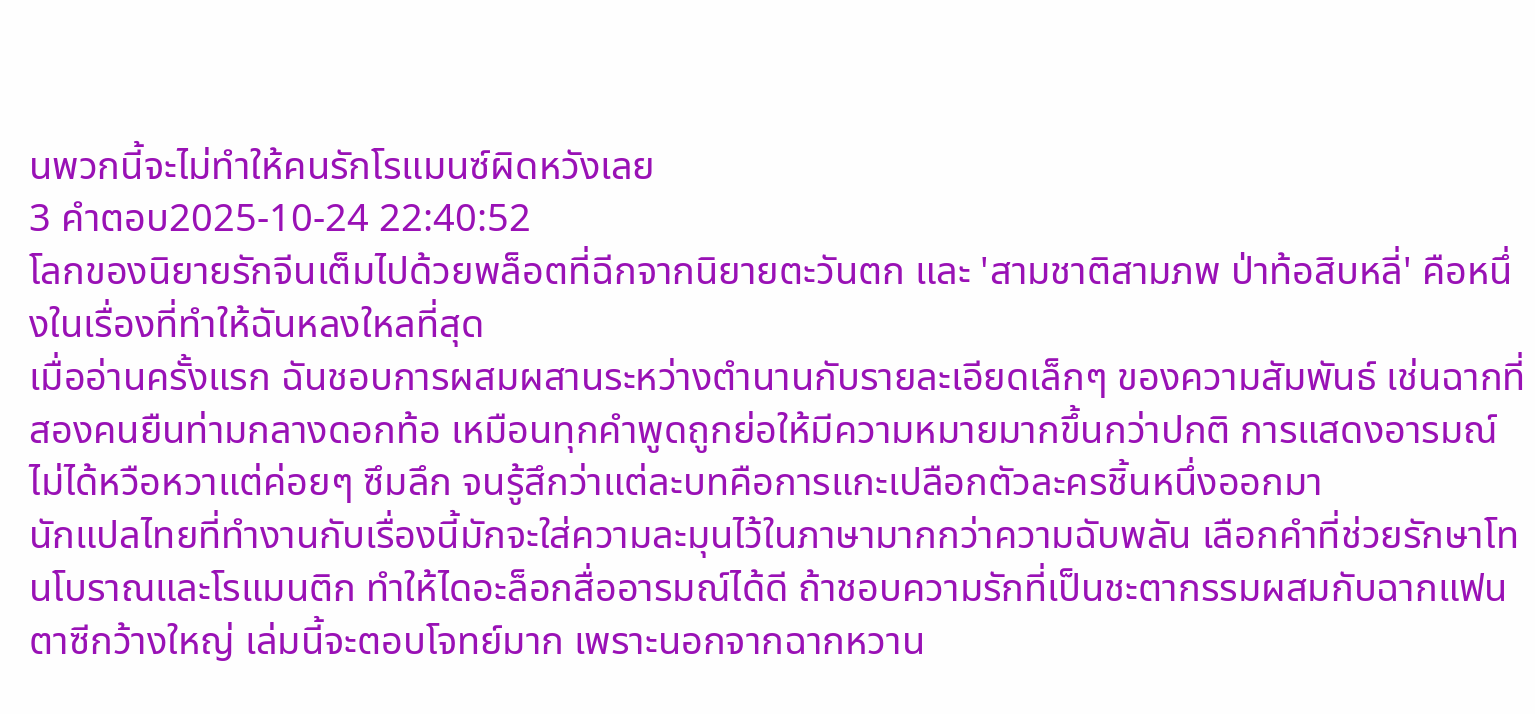นพวกนี้จะไม่ทำให้คนรักโรแมนซ์ผิดหวังเลย
3 คำตอบ2025-10-24 22:40:52
โลกของนิยายรักจีนเต็มไปด้วยพล็อตที่ฉีกจากนิยายตะวันตก และ 'สามชาติสามภพ ป่าท้อสิบหลี่' คือหนึ่งในเรื่องที่ทำให้ฉันหลงใหลที่สุด
เมื่ออ่านครั้งแรก ฉันชอบการผสมผสานระหว่างตำนานกับรายละเอียดเล็กๆ ของความสัมพันธ์ เช่นฉากที่สองคนยืนท่ามกลางดอกท้อ เหมือนทุกคำพูดถูกย่อให้มีความหมายมากขึ้นกว่าปกติ การแสดงอารมณ์ไม่ได้หวือหวาแต่ค่อยๆ ซึมลึก จนรู้สึกว่าแต่ละบทคือการแกะเปลือกตัวละครชิ้นหนึ่งออกมา
นักแปลไทยที่ทำงานกับเรื่องนี้มักจะใส่ความละมุนไว้ในภาษามากกว่าความฉับพลัน เลือกคำที่ช่วยรักษาโทนโบราณและโรแมนติก ทำให้ไดอะล็อกสื่ออารมณ์ได้ดี ถ้าชอบความรักที่เป็นชะตากรรมผสมกับฉากแฟนตาซีกว้างใหญ่ เล่มนี้จะตอบโจทย์มาก เพราะนอกจากฉากหวาน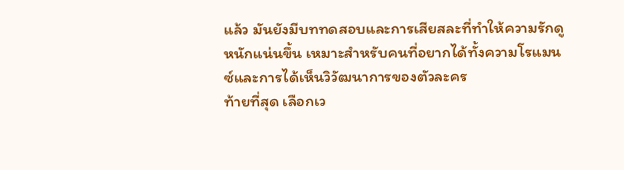แล้ว มันยังมีบททดสอบและการเสียสละที่ทำให้ความรักดูหนักแน่นขึ้น เหมาะสำหรับคนที่อยากได้ทั้งความโรแมนซ์และการได้เห็นวิวัฒนาการของตัวละคร
ท้ายที่สุด เลือกเว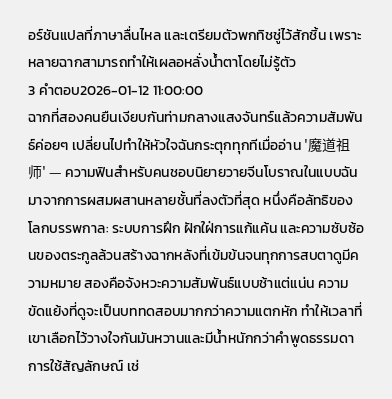อร์ชันแปลที่ภาษาลื่นไหล และเตรียมตัวพกทิชชู่ไว้สักชิ้น เพราะหลายฉากสามารถทำให้เผลอหลั่งน้ำตาโดยไม่รู้ตัว
3 คำตอบ2026-01-12 11:00:00
ฉากที่สองคนยืนเงียบกันท่ามกลางแสงจันทร์แล้วความสัมพันธ์ค่อยๆ เปลี่ยนไปทำให้หัวใจฉันกระตุกทุกทีเมื่ออ่าน '魔道祖师' — ความฟินสำหรับคนชอบนิยายวายจีนโบราณในแบบฉันมาจากการผสมผสานหลายชั้นที่ลงตัวที่สุด หนึ่งคือลัทธิของโลกบรรพกาล: ระบบการฝึก ฝักใฝ่การแก้แค้น และความซับซ้อนของตระกูลล้วนสร้างฉากหลังที่เข้มข้นจนทุกการสบตาดูมีความหมาย สองคือจังหวะความสัมพันธ์แบบช้าแต่แน่น ความขัดแย้งที่ดูจะเป็นบททดสอบมากกว่าความแตกหัก ทำให้เวลาที่เขาเลือกไว้วางใจกันมันหวานและมีน้ำหนักกว่าคำพูดธรรมดา
การใช้สัญลักษณ์ เช่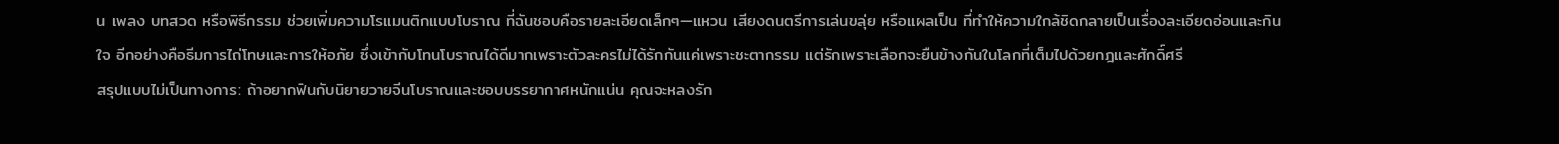น เพลง บทสวด หรือพิธีกรรม ช่วยเพิ่มความโรแมนติกแบบโบราณ ที่ฉันชอบคือรายละเอียดเล็กๆ—แหวน เสียงดนตรีการเล่นขลุ่ย หรือแผลเป็น ที่ทำให้ความใกล้ชิดกลายเป็นเรื่องละเอียดอ่อนและกินใจ อีกอย่างคือธีมการไถ่โทษและการให้อภัย ซึ่งเข้ากับโทนโบราณได้ดีมากเพราะตัวละครไม่ได้รักกันแค่เพราะชะตากรรม แต่รักเพราะเลือกจะยืนข้างกันในโลกที่เต็มไปด้วยกฎและศักดิ์ศรี
สรุปแบบไม่เป็นทางการ: ถ้าอยากฟินกับนิยายวายจีนโบราณและชอบบรรยากาศหนักแน่น คุณจะหลงรัก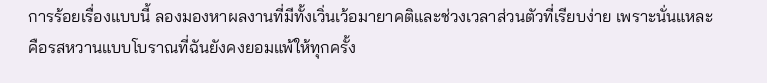การร้อยเรื่องแบบนี้ ลองมองหาผลงานที่มีทั้งเวิ่นเว้อมายาคติและช่วงเวลาส่วนตัวที่เรียบง่าย เพราะนั่นแหละคือรสหวานแบบโบราณที่ฉันยังคงยอมแพ้ให้ทุกครั้ง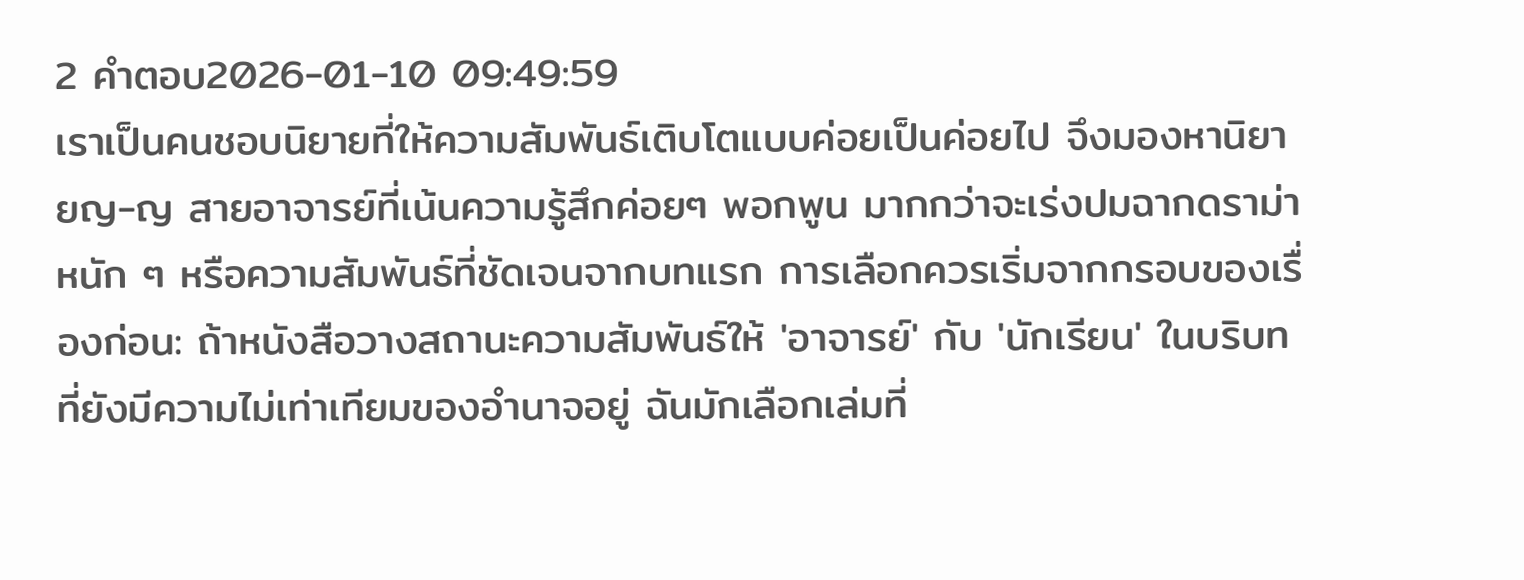2 คำตอบ2026-01-10 09:49:59
เราเป็นคนชอบนิยายที่ให้ความสัมพันธ์เติบโตแบบค่อยเป็นค่อยไป จึงมองหานิยายญ-ญ สายอาจารย์ที่เน้นความรู้สึกค่อยๆ พอกพูน มากกว่าจะเร่งปมฉากดราม่าหนัก ๆ หรือความสัมพันธ์ที่ชัดเจนจากบทแรก การเลือกควรเริ่มจากกรอบของเรื่องก่อน: ถ้าหนังสือวางสถานะความสัมพันธ์ให้ 'อาจารย์' กับ 'นักเรียน' ในบริบทที่ยังมีความไม่เท่าเทียมของอำนาจอยู่ ฉันมักเลือกเล่มที่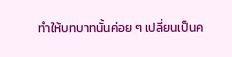ทำให้บทบาทนั้นค่อย ๆ เปลี่ยนเป็นค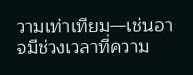วามเท่าเทียม—เช่นอาจมีช่วงเวลาที่ความ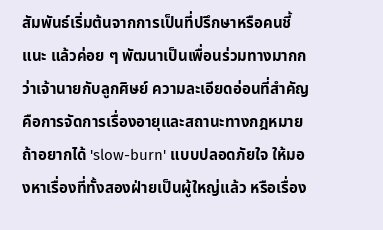สัมพันธ์เริ่มต้นจากการเป็นที่ปรึกษาหรือคนชี้แนะ แล้วค่อย ๆ พัฒนาเป็นเพื่อนร่วมทางมากกว่าเจ้านายกับลูกศิษย์ ความละเอียดอ่อนที่สำคัญคือการจัดการเรื่องอายุและสถานะทางกฎหมาย ถ้าอยากได้ 'slow-burn' แบบปลอดภัยใจ ให้มองหาเรื่องที่ทั้งสองฝ่ายเป็นผู้ใหญ่แล้ว หรือเรื่อง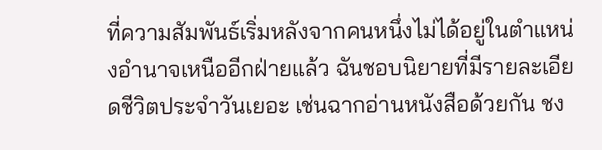ที่ความสัมพันธ์เริ่มหลังจากคนหนึ่งไม่ได้อยู่ในตำแหน่งอำนาจเหนืออีกฝ่ายแล้ว ฉันชอบนิยายที่มีรายละเอียดชีวิตประจำวันเยอะ เช่นฉากอ่านหนังสือด้วยกัน ชง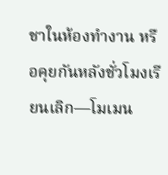ชาในห้องทำงาน หรือคุยกันหลังชั่วโมงเรียนเลิก—โมเมน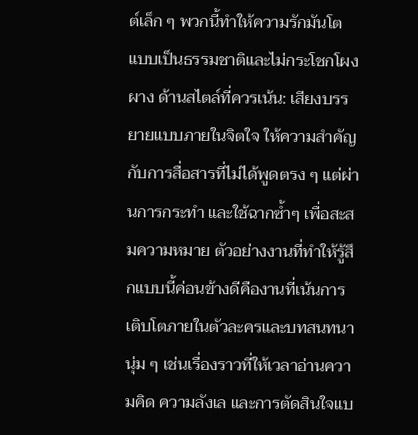ต์เล็ก ๆ พวกนี้ทำให้ความรักมันโตแบบเป็นธรรมชาติและไม่กระโชกโผงผาง ด้านสไตล์ที่ควรเน้น: เสียงบรรยายแบบภายในจิตใจ ให้ความสำคัญกับการสื่อสารที่ไม่ได้พูดตรง ๆ แต่ผ่านการกระทำ และใช้ฉากซ้ำๆ เพื่อสะสมความหมาย ตัวอย่างงานที่ทำให้รู้สึกแบบนี้ค่อนข้างดีคืองานที่เน้นการเติบโตภายในตัวละครและบทสนทนานุ่ม ๆ เช่นเรื่องราวที่ให้เวลาอ่านความคิด ความลังเล และการตัดสินใจแบ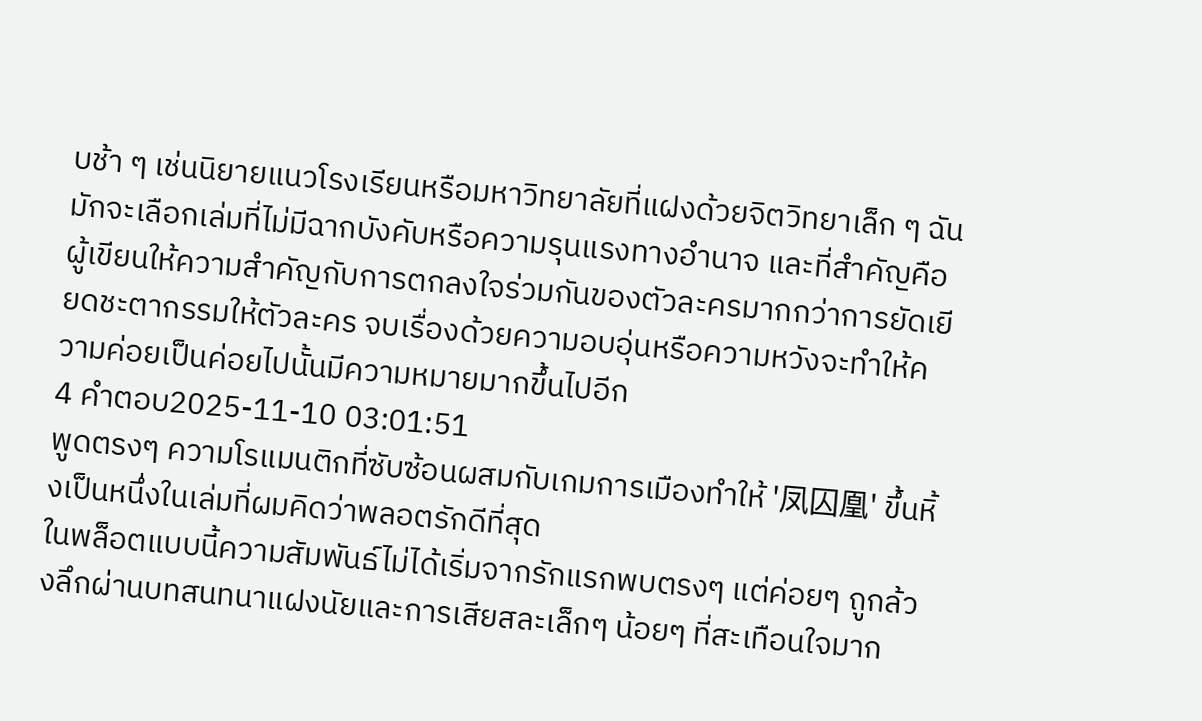บช้า ๆ เช่นนิยายแนวโรงเรียนหรือมหาวิทยาลัยที่แฝงด้วยจิตวิทยาเล็ก ๆ ฉันมักจะเลือกเล่มที่ไม่มีฉากบังคับหรือความรุนแรงทางอำนาจ และที่สำคัญคือผู้เขียนให้ความสำคัญกับการตกลงใจร่วมกันของตัวละครมากกว่าการยัดเยียดชะตากรรมให้ตัวละคร จบเรื่องด้วยความอบอุ่นหรือความหวังจะทำให้ความค่อยเป็นค่อยไปนั้นมีความหมายมากขึ้นไปอีก
4 คำตอบ2025-11-10 03:01:51
พูดตรงๆ ความโรแมนติกที่ซับซ้อนผสมกับเกมการเมืองทำให้ '凤囚凰' ขึ้นหิ้งเป็นหนึ่งในเล่มที่ผมคิดว่าพลอตรักดีที่สุด
ในพล็อตแบบนี้ความสัมพันธ์ไม่ได้เริ่มจากรักแรกพบตรงๆ แต่ค่อยๆ ถูกล้วงลึกผ่านบทสนทนาแฝงนัยและการเสียสละเล็กๆ น้อยๆ ที่สะเทือนใจมาก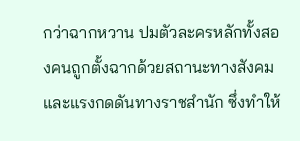กว่าฉากหวาน ปมตัวละครหลักทั้งสองคนถูกตั้งฉากด้วยสถานะทางสังคมและแรงกดดันทางราชสำนัก ซึ่งทำให้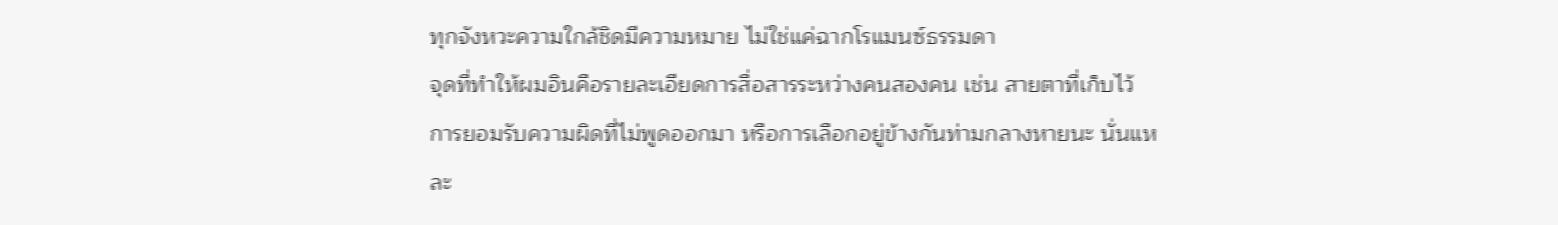ทุกจังหวะความใกล้ชิดมีความหมาย ไม่ใช่แค่ฉากโรแมนซ์ธรรมดา
จุดที่ทำให้ผมอินคือรายละเอียดการสื่อสารระหว่างคนสองคน เช่น สายตาที่เก็บไว้ การยอมรับความผิดที่ไม่พูดออกมา หรือการเลือกอยู่ข้างกันท่ามกลางหายนะ นั่นแหละ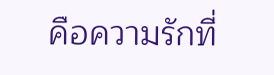คือความรักที่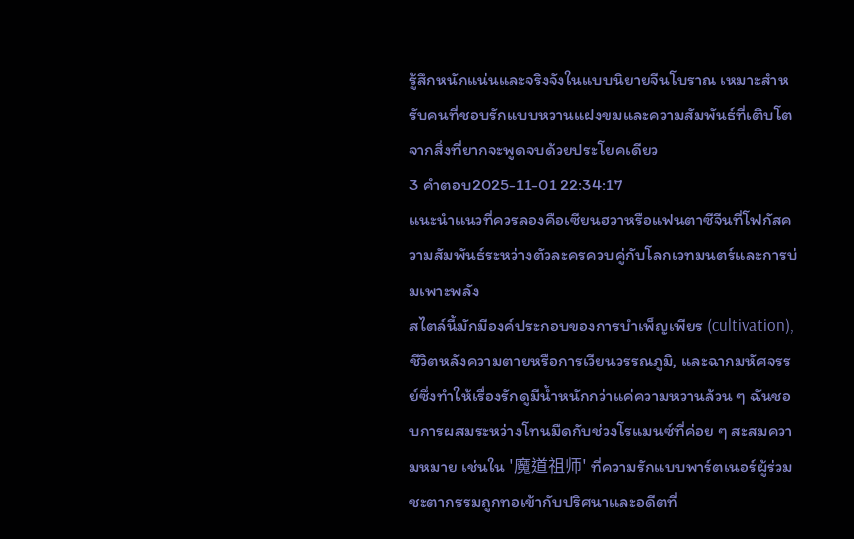รู้สึกหนักแน่นและจริงจังในแบบนิยายจีนโบราณ เหมาะสำหรับคนที่ชอบรักแบบหวานแฝงขมและความสัมพันธ์ที่เติบโตจากสิ่งที่ยากจะพูดจบด้วยประโยคเดียว
3 คำตอบ2025-11-01 22:34:17
แนะนำแนวที่ควรลองคือเซียนฮวาหรือแฟนตาซีจีนที่โฟกัสความสัมพันธ์ระหว่างตัวละครควบคู่กับโลกเวทมนตร์และการบ่มเพาะพลัง
สไตล์นี้มักมีองค์ประกอบของการบำเพ็ญเพียร (cultivation), ชีวิตหลังความตายหรือการเวียนวรรณภูมิ, และฉากมหัศจรรย์ซึ่งทำให้เรื่องรักดูมีน้ำหนักกว่าแค่ความหวานล้วน ๆ ฉันชอบการผสมระหว่างโทนมืดกับช่วงโรแมนซ์ที่ค่อย ๆ สะสมความหมาย เช่นใน '魔道祖师' ที่ความรักแบบพาร์ตเนอร์ผู้ร่วมชะตากรรมถูกทอเข้ากับปริศนาและอดีตที่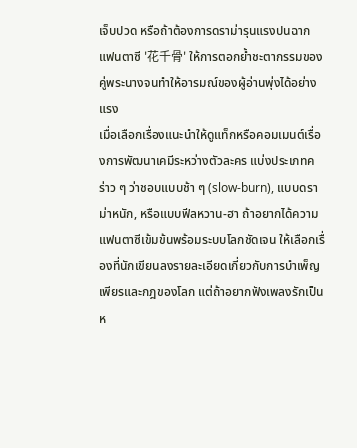เจ็บปวด หรือถ้าต้องการดราม่ารุนแรงปนฉากแฟนตาซี '花千骨' ให้การตอกย้ำชะตากรรมของคู่พระนางจนทำให้อารมณ์ของผู้อ่านพุ่งได้อย่างแรง
เมื่อเลือกเรื่องแนะนำให้ดูแท็กหรือคอมเมนต์เรื่องการพัฒนาเคมีระหว่างตัวละคร แบ่งประเภทคร่าว ๆ ว่าชอบแบบช้า ๆ (slow-burn), แบบดราม่าหนัก, หรือแบบฟีลหวาน-ฮา ถ้าอยากได้ความแฟนตาซีเข้มข้นพร้อมระบบโลกชัดเจน ให้เลือกเรื่องที่นักเขียนลงรายละเอียดเกี่ยวกับการบำเพ็ญเพียรและกฎของโลก แต่ถ้าอยากฟังเพลงรักเป็นห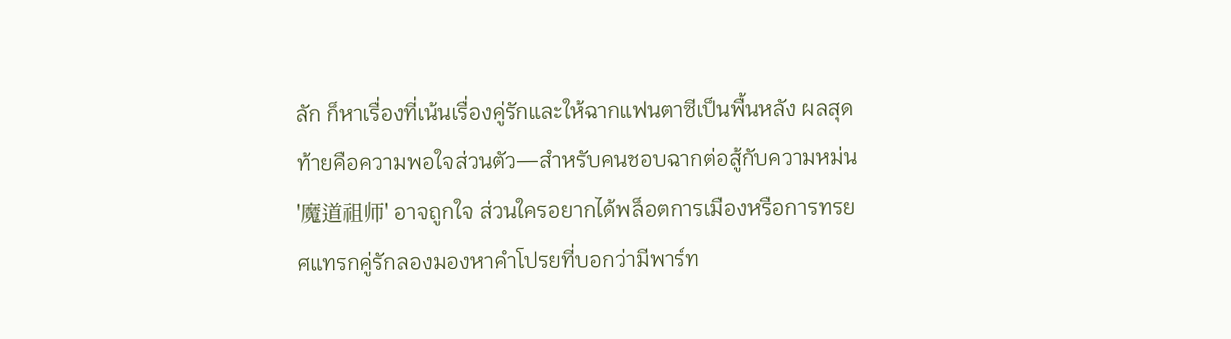ลัก ก็หาเรื่องที่เน้นเรื่องคู่รักและให้ฉากแฟนตาซีเป็นพื้นหลัง ผลสุดท้ายคือความพอใจส่วนตัว—สำหรับคนชอบฉากต่อสู้กับความหม่น '魔道祖师' อาจถูกใจ ส่วนใครอยากได้พล็อตการเมืองหรือการทรยศแทรกคู่รักลองมองหาคำโปรยที่บอกว่ามีพาร์ท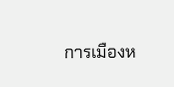การเมืองห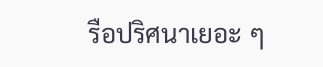รือปริศนาเยอะ ๆ